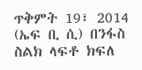ጥቅምት 19፣ 2014 (ኤፍ ቢ ሲ) በንፋስ ስልክ ላፍቶ ክፍለ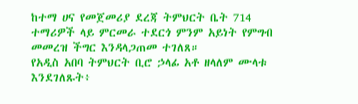ከተማ ሀና የመጀመሪያ ደረጃ ትምህርት ቤት 714 ተማሪዎች ላይ ምርመራ ተደርጎ ምንም አይነት የምግብ መመረዝ ችግር እንዳላጋጠመ ተገለጸ።
የአዲስ አበባ ትምህርት ቢሮ ኃላፊ አቶ ዘላለም ሙላቱ እንደገለጹት፥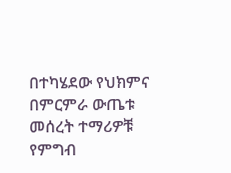በተካሄደው የህክምና በምርምራ ውጤቱ መሰረት ተማሪዎቹ የምግብ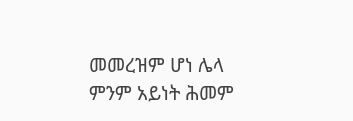መመረዝም ሆነ ሌላ ምንም አይነት ሕመም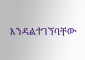እንዳልተገኘባቸው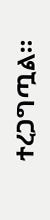ተረጋግጧል።